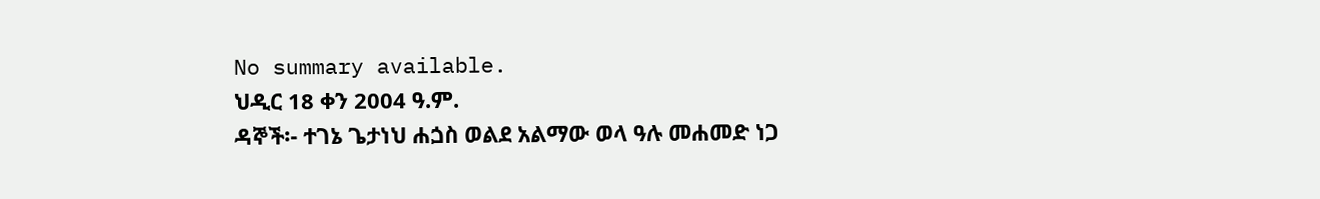No summary available.
ህዲር 18 ቀን 2004 ዓ.ም.
ዳኞች፡- ተገኔ ጌታነህ ሐጏስ ወልደ አልማው ወላ ዓሉ መሐመድ ነጋ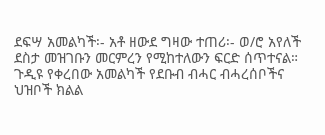ደፍሣ አመልካች፡- አቶ ዘውደ ግዛው ተጠሪ፡- ወ/ሮ አየለች ደስታ መዝገቡን መርምረን የሚከተለውን ፍርድ ሰጥተናል።
ጉዲዩ የቀረበው አመልካች የደቡብ ብሓር ብሓረሰቦችና ህዝቦች ክልል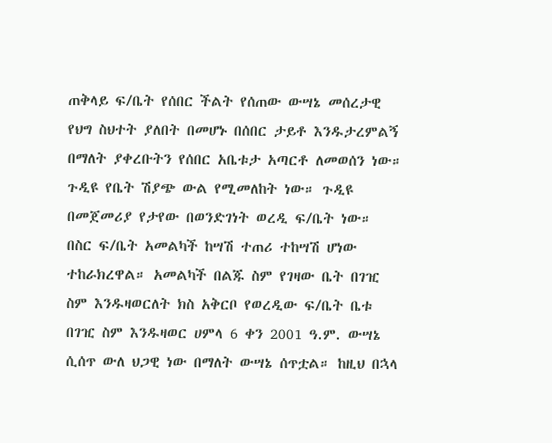ጠቅላይ ፍ/ቤት የሰበር ችልት የሰጠው ውሣኔ መሰረታዊ የህግ ስህተት ያለበት በመሆኑ በሰበር ታይቶ እንዱታረምልኝ በማለት ያቀረቡትን የሰበር አቤቱታ አጣርቶ ለመወሰን ነው። ጉዲዩ የቤት ሽያጭ ውል የሚመለከት ነው። ጉዲዩ በመጀመሪያ የታየው በወንድገነት ወረዲ ፍ/ቤት ነው። በስር ፍ/ቤት አመልካች ከሣሽ ተጠሪ ተከሣሽ ሆነው ተከራክረዋል። አመልካች በልጁ ስም የገዛው ቤት በገዢ ስም እንዱዛወርለት ክስ አቅርቦ የወረዲው ፍ/ቤት ቤቱ በገዢ ስም እንዱዛወር ሀምላ 6 ቀን 2001 ዓ.ም. ውሣኔ ሲሰጥ ውለ ህጋዊ ነው በማለት ውሣኔ ሰጥቷል። ከዚህ በኋላ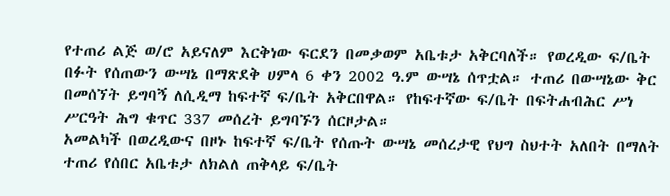የተጠሪ ልጅ ወ/ሮ አይናለም እርቅነው ፍርደን በመቃወም አቤቱታ አቅርባለች። የወረዲው ፍ/ቤት በፉት የሰጠውን ውሣኔ በማጽደቅ ሀምላ 6 ቀን 2002 ዓ.ም ውሣኔ ሰጥቷል። ተጠሪ በውሣኔው ቅር በመሰኘት ይግባኝ ለሲዲማ ከፍተኛ ፍ/ቤት አቅርበዋል። የከፍተኛው ፍ/ቤት በፍትሐብሕር ሥነ ሥርዓት ሕግ ቁጥር 337 መሰረት ይግባኙን ሰርዞታል።
አመልካች በወረዲውና በዞኑ ከፍተኛ ፍ/ቤት የሰጡት ውሣኔ መሰረታዊ የህግ ስህተት አለበት በማለት ተጠሪ የሰበር አቤቱታ ለክልለ ጠቅላይ ፍ/ቤት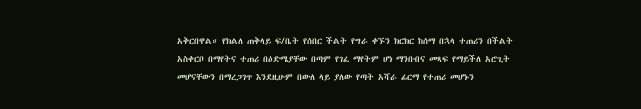አቅርበዋል። የክልለ ጠቅላይ ፍ/ቤት የሰበር ችልት የግራ ቀኙን ክርክር ከሰማ በኋላ ተጠሪን በችልት አስቀርቦ በማየትና ተጠሪ በዕድሜያቸው በጣም የገፈ ማየትም ሆነ ማንበብና መጻፍ የማይችለ አሮጊት መሆናቸውን በማረጋገጥ እንደዚሁም በውለ ላይ ያለው የጣት አሻራ ፊርማ የተጠሪ መሆኑን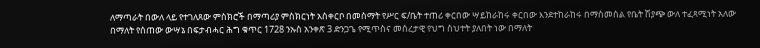ለማጣራት በውለ ላይ የተገለጸው ምስክሮች በማጣሪያ ምስክርነት አስቀርቦ በመስማት የሥር ፍ/ቤት ተጠሪ ቀርበው ሣይከራከሩ ቀርበው እንደተከራከሩ በማስመሰል የቤት ሽያጭ ውለ ተፈጻሚነት አለው በማለት የሰጠው ውሣኔ በፍታብሓር ሕግ ቁጥር 1728 ንኡስ አንቀጽ 3 ድንጋጌ የሚጥስና መሰረታዊ የህግ ስህተት ያለበት ነው በማለት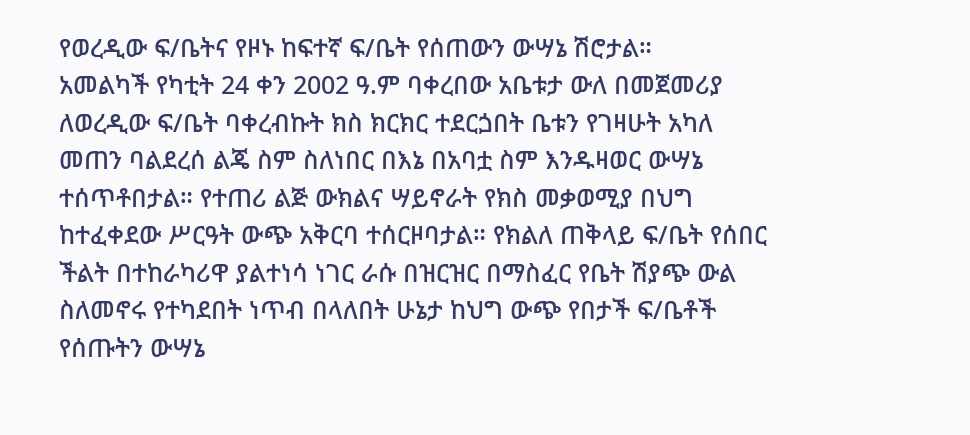የወረዲው ፍ/ቤትና የዞኑ ከፍተኛ ፍ/ቤት የሰጠውን ውሣኔ ሽሮታል።
አመልካች የካቲት 24 ቀን 2002 ዓ.ም ባቀረበው አቤቱታ ውለ በመጀመሪያ ለወረዲው ፍ/ቤት ባቀረብኩት ክስ ክርክር ተደርጏበት ቤቱን የገዛሁት አካለ መጠን ባልደረሰ ልጄ ስም ስለነበር በእኔ በአባቷ ስም እንዱዛወር ውሣኔ ተሰጥቶበታል። የተጠሪ ልጅ ውክልና ሣይኖራት የክስ መቃወሚያ በህግ ከተፈቀደው ሥርዓት ውጭ አቅርባ ተሰርዞባታል። የክልለ ጠቅላይ ፍ/ቤት የሰበር ችልት በተከራካሪዋ ያልተነሳ ነገር ራሱ በዝርዝር በማስፈር የቤት ሽያጭ ውል ስለመኖሩ የተካደበት ነጥብ በላለበት ሁኔታ ከህግ ውጭ የበታች ፍ/ቤቶች የሰጡትን ውሣኔ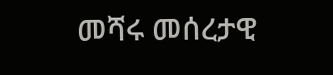መሻሩ መሰረታዊ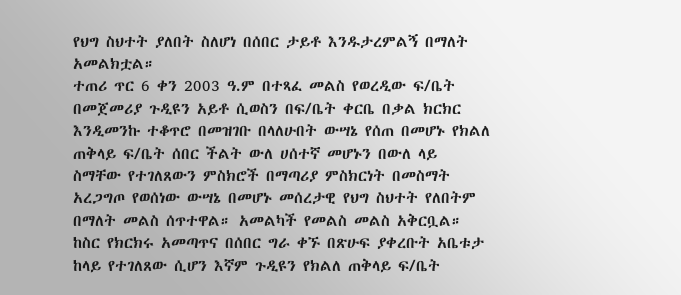የህግ ስህተት ያለበት ስለሆነ በሰበር ታይቶ እንዱታረምልኝ በማለት አመልክቷል።
ተጠሪ ጥር 6 ቀን 2003 ዓ.ም በተጻፈ መልስ የወረዲው ፍ/ቤት በመጀመሪያ ጉዲዩን አይቶ ሲወስን በፍ/ቤት ቀርቤ በቃል ክርክር እንዲመንኩ ተቆጥሮ በመዝገቡ በላለሁበት ውሣኔ የሰጠ በመሆኑ የክልለ ጠቅላይ ፍ/ቤት ሰበር ችልት ውለ ሀሰተኛ መሆኑን በውለ ላይ ስማቸው የተገለጸውን ምስክሮች በማጣሪያ ምስክርነት በመስማት አረጋግጦ የወሰነው ውሣኔ በመሆኑ መሰረታዊ የህግ ስህተት የለበትም በማለት መልስ ሰጥተዋል። አመልካች የመልስ መልስ አቅርቧል።
ከስር የክርክሩ አመጣጥና በሰበር ግራ ቀኙ በጽሁፍ ያቀረቡት አቤቱታ ከላይ የተገለጸው ሲሆን እኛም ጉዲዩን የክልለ ጠቅላይ ፍ/ቤት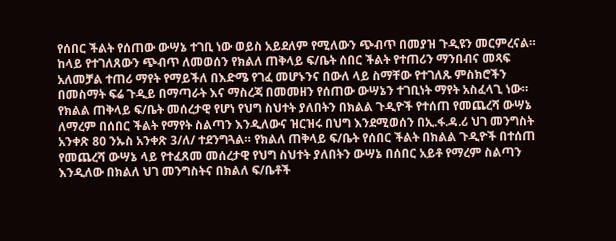የሰበር ችልት የሰጠው ውሣኔ ተገቢ ነው ወይስ አይደለም የሚለውን ጭብጥ በመያዝ ጉዲዩን መርምረናል።
ከላይ የተገለጸውን ጭብጥ ለመወሰን የክልለ ጠቅላይ ፍ/ቤት ሰበር ችልት የተጠሪን ማንበብና መጻፍ አለመቻል ተጠሪ ማየት የማይችለ በእድሜ የገፈ መሆኑንና በውለ ላይ ስማቸው የተገለጹ ምስክሮችን በመስማት ፍሬ ጉዲይ በማጣራት እና ማስረጃ በመመዘን የሰጠው ውሣኔን ተገቢነት ማየት አስፈላጊ ነው። የክልል ጠቅላይ ፍ/ቤት መሰረታዊ የሆነ የህግ ስህተት ያለበትን በክልል ጉዲዮች የተሰጠ የመጨረሻ ውሣኔ ለማረም በሰበር ችልት የማየት ስልጣን እንዲለውና ዝርዝሩ በህግ እንደሚወሰን በኢ.ፋ.ዳ.ሪ ህገ መንግስት አንቀጽ 80 ንኡስ አንቀጽ 3/ለ/ ተደንግጓል። የክልለ ጠቅላይ ፍ/ቤት የሰበር ችልት በክልል ጉዲዮች በተሰጠ የመጨረሻ ውሣኔ ላይ የተፈጸመ መሰረታዊ የህግ ስህተት ያለበትን ውሣኔ በሰበር አይቶ የማረም ስልጣን እንዲለው በክልለ ህገ መንግስትና በክልለ ፍ/ቤቶች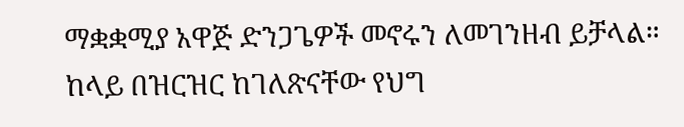ማቋቋሚያ አዋጅ ድንጋጌዎች መኖሩን ለመገንዘብ ይቻላል።
ከላይ በዝርዝር ከገለጽናቸው የህግ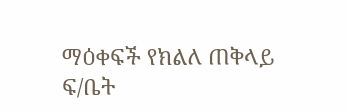ማዕቀፍች የክልለ ጠቅላይ ፍ/ቤት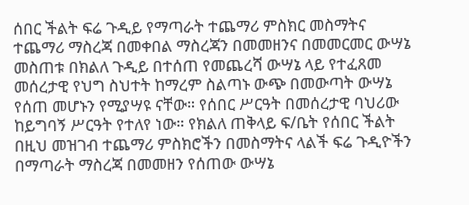ሰበር ችልት ፍሬ ጉዲይ የማጣራት ተጨማሪ ምስክር መስማትና ተጨማሪ ማስረጃ በመቀበል ማስረጃን በመመዘንና በመመርመር ውሣኔ መስጠቱ በክልለ ጉዲይ በተሰጠ የመጨረሻ ውሣኔ ላይ የተፈጸመ መሰረታዊ የህግ ስህተት ከማረም ስልጣኑ ውጭ በመውጣት ውሣኔ የሰጠ መሆኑን የሚያሣዩ ናቸው። የሰበር ሥርዓት በመሰረታዊ ባህሪው ከይግባኝ ሥርዓት የተለየ ነው። የክልለ ጠቅላይ ፍ/ቤት የሰበር ችልት በዚህ መዝገብ ተጨማሪ ምስክሮችን በመስማትና ላልች ፍሬ ጉዲዮችን በማጣራት ማስረጃ በመመዘን የሰጠው ውሣኔ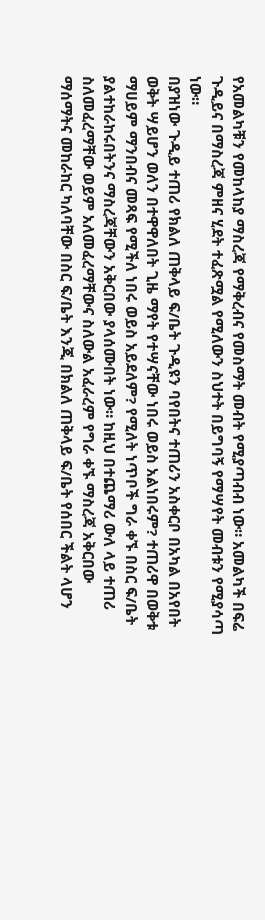የአመልካቹን የመከላከያ ማስረጃ የማቅረብና የመስማት መብት የሚያጣብብ ነው። አመልካች በፍሬ ጉዲይና በማስረጃ ምዘና ሂደት ተፈጽሟል የሚለውን ስህተት በይግባኝ የማሣየት መብቱን የሚያሳጣ ነው።
በያዝነው ጉዲይ ተጠሪ የክልለ ጠቅላይ ፍ/ቤት ጉዲዩን ባየበትና ተጠሪን አስቀርቦ በአካል በአየበት ወቅት ሣይሆን ወለን በተዋዋለበት ጊዜ ማየት የተሣናቸው ነበሩ ወይስ አልነበሩም? ተጠሪዋ በወቅቱ ማሀይም ማንበብና መጻፍ የሚችለ ነበሩ ወይስ አይደለም? የሚለት ነጥቦች ግራ ቀኙ በስር ፍ/ቤት ያልተከራከሩበትንና ማስረጃቸውን አቅርበው ያላሰሙበት ነው። ከዚህ በተጨማሪ ውለ ላይ ተጠሪ ስለመፈረማቸው ወይም አለመፈረማቸውና ስለውል አፈራረም የግራ ቀኙ ማስረጃ አቅርበው ማሰማትና መከራከር ካለባቸው በስር ፍ/ቤት እንጂ በክልለ ጠቅላይ ፍ/ቤት የሰበር ችልት ላሆን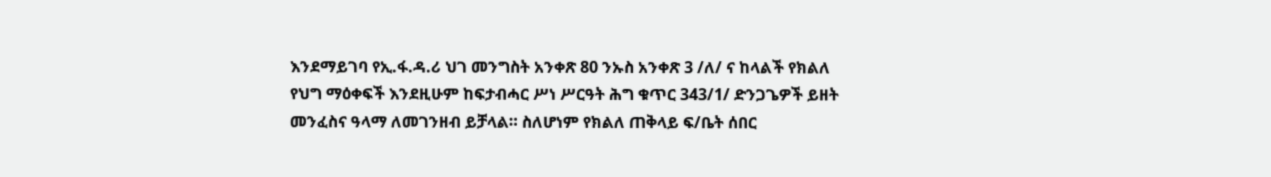እንደማይገባ የኢ.ፋ.ዳ.ሪ ህገ መንግስት አንቀጽ 80 ንኡስ አንቀጽ 3 /ለ/ ና ከላልች የክልለ የህግ ማዕቀፍች እንደዚሁም ከፍታብሓር ሥነ ሥርዓት ሕግ ቁጥር 343/1/ ድንጋጌዎች ይዘት መንፈስና ዓላማ ለመገንዘብ ይቻላል። ስለሆነም የክልለ ጠቅላይ ፍ/ቤት ሰበር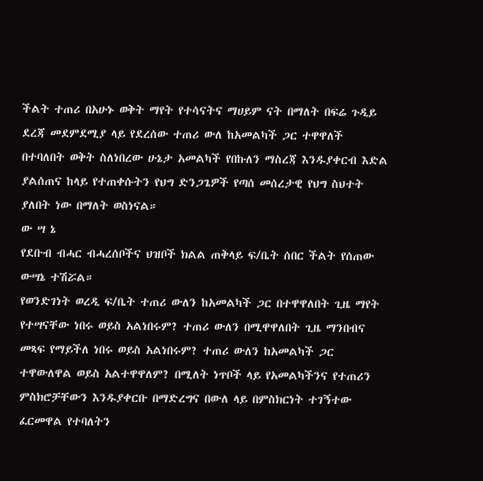ችልት ተጠሪ በአሁኑ ወቅት ማየት የተሳናትና ማሀይም ናት በማለት በፍሬ ጉዲይ ደረጃ መደምደሚያ ላይ የደረሰው ተጠሪ ውለ ከአመልካች ጋር ተዋዋለች በተባለበት ወቅት ስለነበረው ሁኔታ አመልካች የበኩለን ማስረጃ እንዱያቀርብ እድል ያልሰጠና ከላይ የተጠቀሱትን የህግ ድንጋጌዎች የጣሰ መሰረታዊ የህግ ስህተት ያለበት ነው በማለት ወስነናል።
ው ሣ ኔ
የደቡብ ብሓር ብሓረሰቦችና ህዝቦች ክልል ጠቅላይ ፍ/ቤት ሰበር ችልት የሰጠው ውሣኔ ተሽሯል።
የወንድገነት ወረዲ ፍ/ቤት ተጠሪ ውለን ከአመልካች ጋር በተዋዋለበት ጊዜ ማየት የተሣናቸው ነበሩ ወይስ አልነበሩም? ተጠሪ ውለን በሚዋዋለበት ጊዜ ማንበብና መጻፍ የማይችለ ነበሩ ወይስ አልነበሩም? ተጠሪ ውለን ከአመልካች ጋር ተዋውለዋል ወይስ አልተዋዋለም? በሚለት ነጥቦች ላይ የአመልካችንና የተጠሪን ምስክሮቻቸውን እንዱያቀርቡ በማድረግና በውለ ላይ በምስክርነት ተገኝተው ፈርመዋል የተባለትን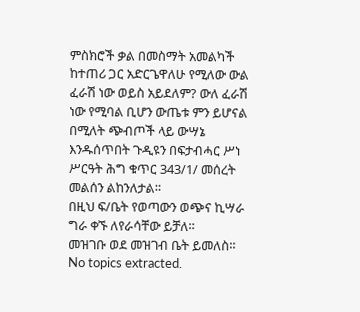ምስክሮች ቃል በመስማት አመልካች ከተጠሪ ጋር አድርጌዋለሁ የሚለው ውል ፈራሽ ነው ወይስ አይደለም? ውለ ፈራሽ ነው የሚባል ቢሆን ውጤቱ ምን ይሆናል በሚለት ጭብጦች ላይ ውሣኔ እንዱሰጥበት ጉዲዩን በፍታብሓር ሥነ ሥርዓት ሕግ ቁጥር 343/1/ መሰረት መልሰን ልከንለታል።
በዚህ ፍ/ቤት የወጣውን ወጭና ኪሣራ ግራ ቀኙ ለየራሳቸው ይቻለ።
መዝገቡ ወደ መዝገብ ቤት ይመለስ።
No topics extracted.